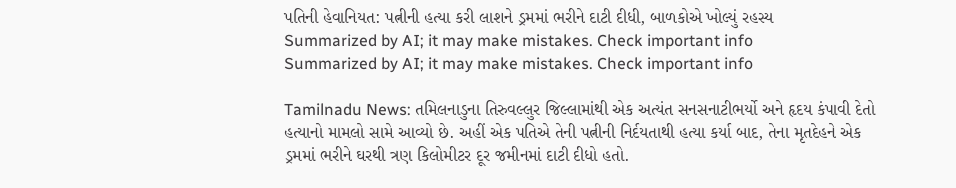પતિની હેવાનિયત: પત્નીની હત્યા કરી લાશને ડ્રમમાં ભરીને દાટી દીધી, બાળકોએ ખોલ્યું રહસ્ય
Summarized by AI; it may make mistakes. Check important info
Summarized by AI; it may make mistakes. Check important info

Tamilnadu News: તમિલનાડુના તિરુવલ્લુર જિલ્લામાંથી એક અત્યંત સનસનાટીભર્યો અને હૃદય કંપાવી દેતો હત્યાનો મામલો સામે આવ્યો છે. અહીં એક પતિએ તેની પત્નીની નિર્દયતાથી હત્યા કર્યા બાદ, તેના મૃતદેહને એક ડ્રમમાં ભરીને ઘરથી ત્રણ કિલોમીટર દૂર જમીનમાં દાટી દીધો હતો.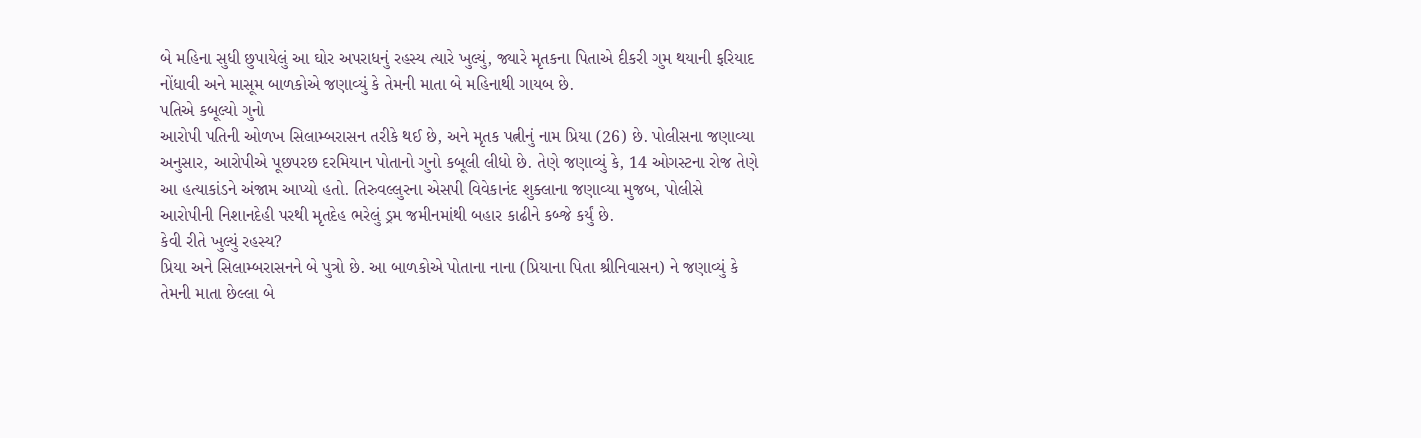બે મહિના સુધી છુપાયેલું આ ઘોર અપરાધનું રહસ્ય ત્યારે ખુલ્યું, જ્યારે મૃતકના પિતાએ દીકરી ગુમ થયાની ફરિયાદ નોંધાવી અને માસૂમ બાળકોએ જણાવ્યું કે તેમની માતા બે મહિનાથી ગાયબ છે.
પતિએ કબૂલ્યો ગુનો
આરોપી પતિની ઓળખ સિલામ્બરાસન તરીકે થઈ છે, અને મૃતક પત્નીનું નામ પ્રિયા (26) છે. પોલીસના જણાવ્યા અનુસાર, આરોપીએ પૂછપરછ દરમિયાન પોતાનો ગુનો કબૂલી લીધો છે. તેણે જણાવ્યું કે, 14 ઓગસ્ટના રોજ તેણે આ હત્યાકાંડને અંજામ આપ્યો હતો. તિરુવલ્લુરના એસપી વિવેકાનંદ શુક્લાના જણાવ્યા મુજબ, પોલીસે આરોપીની નિશાનદેહી પરથી મૃતદેહ ભરેલું ડ્રમ જમીનમાંથી બહાર કાઢીને કબ્જે કર્યું છે.
કેવી રીતે ખુલ્યું રહસ્ય?
પ્રિયા અને સિલામ્બરાસનને બે પુત્રો છે. આ બાળકોએ પોતાના નાના (પ્રિયાના પિતા શ્રીનિવાસન) ને જણાવ્યું કે તેમની માતા છેલ્લા બે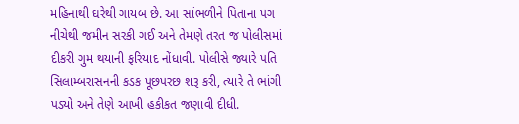મહિનાથી ઘરેથી ગાયબ છે. આ સાંભળીને પિતાના પગ નીચેથી જમીન સરકી ગઈ અને તેમણે તરત જ પોલીસમાં દીકરી ગુમ થયાની ફરિયાદ નોંધાવી. પોલીસે જ્યારે પતિ સિલામ્બરાસનની કડક પૂછપરછ શરૂ કરી, ત્યારે તે ભાંગી પડ્યો અને તેણે આખી હકીકત જણાવી દીધી.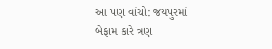આ પણ વાંચો: જયપુરમાં બેફામ કારે ત્રણ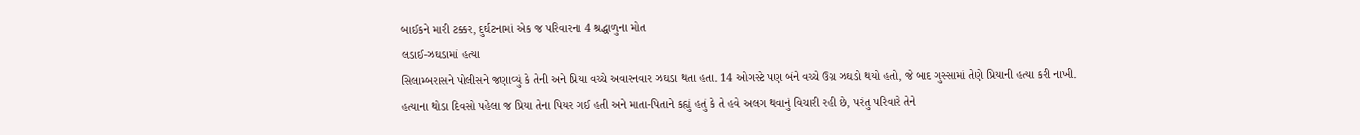બાઈકને મારી ટક્કર, દુર્ઘટનામાં એક જ પરિવારના 4 શ્રદ્ધાળુના મોત
લડાઈ-ઝઘડામાં હત્યા
સિલામ્બરાસને પોલીસને જણાવ્યું કે તેની અને પ્રિયા વચ્ચે અવારનવાર ઝઘડા થતા હતા. 14 ઓગસ્ટે પણ બંને વચ્ચે ઉગ્ર ઝઘડો થયો હતો, જે બાદ ગુસ્સામાં તેણે પ્રિયાની હત્યા કરી નાખી. હત્યાના થોડા દિવસો પહેલા જ પ્રિયા તેના પિયર ગઈ હતી અને માતા-પિતાને કહ્યું હતું કે તે હવે અલગ થવાનું વિચારી રહી છે, પરંતુ પરિવારે તેને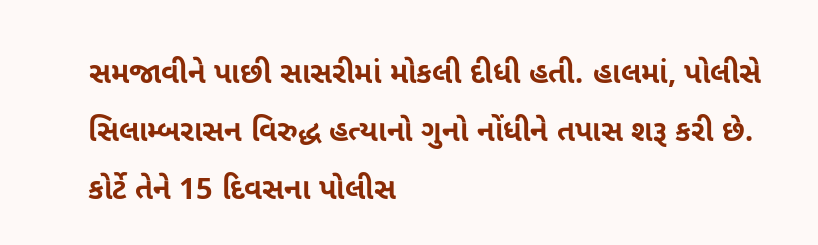સમજાવીને પાછી સાસરીમાં મોકલી દીધી હતી. હાલમાં, પોલીસે સિલામ્બરાસન વિરુદ્ધ હત્યાનો ગુનો નોંધીને તપાસ શરૂ કરી છે. કોર્ટે તેને 15 દિવસના પોલીસ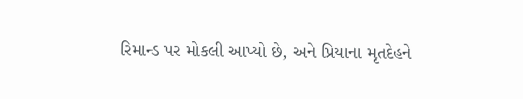રિમાન્ડ પર મોકલી આપ્યો છે, અને પ્રિયાના મૃતદેહને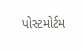પોસ્ટમોર્ટમ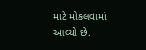માટે મોકલવામાં આવ્યો છે.